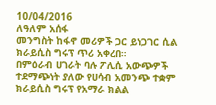10/04/2016
ለዓለም አሰፋ
መንግስት ከፋኖ መሪዎች ጋር ይነጋገር ሲል ክራይሲስ ግሩፕ ጥሪ አቀረበ።
በምዕራብ ሀገራት ባሉ ፖሊሲ አውጭዎች ተደማጭነት ያለው የሀሳብ አመንጭ ተቋም ክራይሲስ ግሩፕ የአማራ ክልል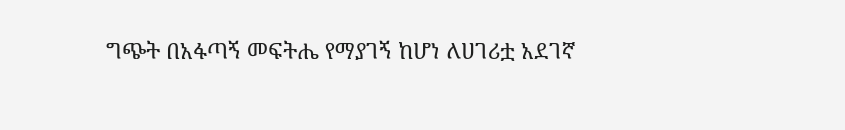ግጭት በአፋጣኝ መፍትሔ የማያገኝ ከሆነ ለሀገሪቷ አደገኛ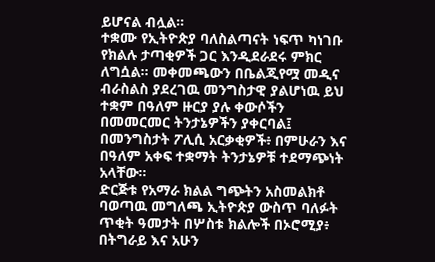ይሆናል ብሏል።
ተቋሙ የኢትዮጵያ ባለስልጣናት ነፍጥ ካነገቡ የክልሉ ታጣቂዎች ጋር እንዲደራደሩ ምክር ለግሷል። መቀመጫውን በቤልጂየሟ መዲና ብራስልስ ያደረገዉ መንግስታዊ ያልሆነዉ ይህ ተቋም በዓለም ዙርያ ያሉ ቀውሶችን በመመርመር ትንታኔዎችን ያቀርባል፤ በመንግስታት ፖሊሲ አርቃቂዎች፥ በምሁራን እና በዓለም አቀፍ ተቋማት ትንታኔዎቹ ተደማጭነት አላቸው።
ድርጅቱ የአማራ ክልል ግጭትን አስመልክቶ ባወጣዉ መግለጫ ኢትዮጵያ ውስጥ ባለፉት ጥቂት ዓመታት በሦስቱ ክልሎች በኦሮሚያ፥ በትግራይ እና አሁን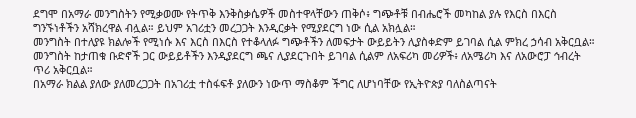ደግሞ በአማራ መንግስትን የሚቃወሙ የትጥቅ እንቅስቃሴዎች መስተዋላቸውን ጠቅሶ፥ ግጭቶቹ በብሔሮች መካከል ያሉ የእርስ በእርስ ግንኙነቶችን አሻክረዋል ብሏል። ይህም አገሪቷን መረጋጋት እንዲርቃት የሚያደርግ ነው ሲል አክሏል።
መንግስት በተለያዩ ክልሎች የሚነሱ እና እርስ በእርስ የተቆላለፉ ግጭቶችን ለመፍታት ውይይትን ሊያስቀድም ይገባል ሲል ምክረ ኃሳብ አቅርቧል። መንግስት ከታጠቁ ቡድኖች ጋር ውይይቶችን እንዲያደርግ ጫና ሊያደርጉበት ይገባል ሲልም ለአፍሪካ መሪዎች፥ ለአሜሪካ እና ለአውሮፓ ኅብረት ጥሪ አቅርቧል።
በአማራ ክልል ያለው ያለመረጋጋት በአገሪቷ ተስፋፍቶ ያለውን ነውጥ ማስቆም ችግር ለሆነባቸው የኢትዮጵያ ባለስልጣናት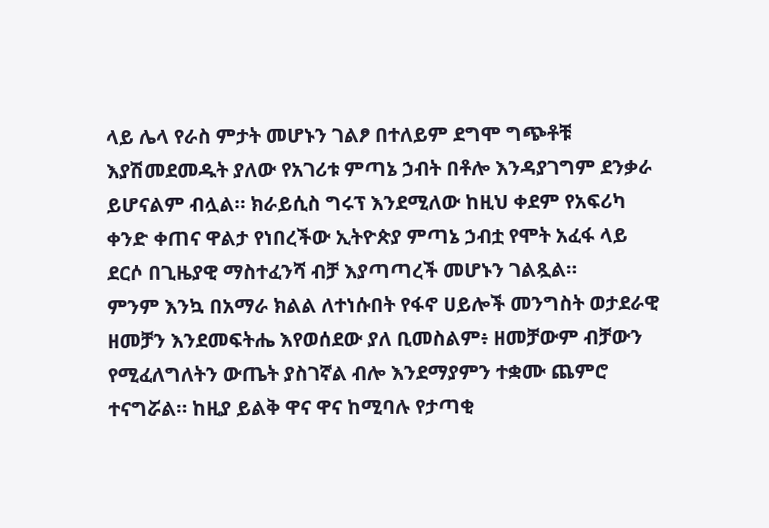ላይ ሌላ የራስ ምታት መሆኑን ገልፆ በተለይም ደግሞ ግጭቶቹ እያሽመደመዱት ያለው የአገሪቱ ምጣኔ ኃብት በቶሎ እንዳያገግም ደንቃራ ይሆናልም ብሏል። ክራይሲስ ግሩፕ እንደሚለው ከዚህ ቀደም የአፍሪካ ቀንድ ቀጠና ዋልታ የነበረችው ኢትዮጵያ ምጣኔ ኃብቷ የሞት አፈፋ ላይ ደርሶ በጊዜያዊ ማስተፈንሻ ብቻ እያጣጣረች መሆኑን ገልጿል።
ምንም እንኳ በአማራ ክልል ለተነሱበት የፋኖ ሀይሎች መንግስት ወታደራዊ ዘመቻን እንደመፍትሔ እየወሰደው ያለ ቢመስልም፥ ዘመቻውም ብቻውን የሚፈለግለትን ውጤት ያስገኛል ብሎ እንደማያምን ተቋሙ ጨምሮ ተናግሯል። ከዚያ ይልቅ ዋና ዋና ከሚባሉ የታጣቂ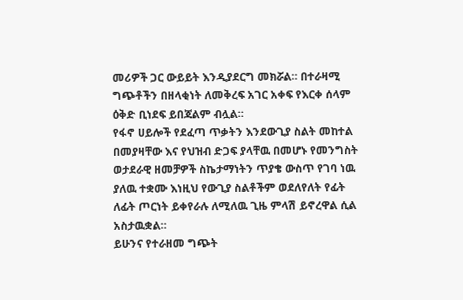መሪዎች ጋር ውይይት እንዲያደርግ መክሯል። በተራዛሚ ግጭቶችን በዘላቂነት ለመቅረፍ አገር አቀፍ የእርቀ ሰላም ዕቅድ ቢነደፍ ይበጃልም ብሏል።
የፋኖ ሀይሎች የደፈጣ ጥቃትን እንደውጊያ ስልት መከተል በመያዛቸው እና የህዝብ ድጋፍ ያላቸዉ በመሆኑ የመንግስት ወታደራዊ ዘመቻዎች ስኬታማነትን ጥያቄ ውስጥ የገባ ነዉ ያለዉ ተቋሙ እነዚህ የውጊያ ስልቶችም ወደለየለት የፊት ለፊት ጦርነት ይቀየራሉ ለሚለዉ ጊዜ ምላሽ ይኖረዋል ሲል አስታዉቋል።
ይሁንና የተራዘመ ግጭት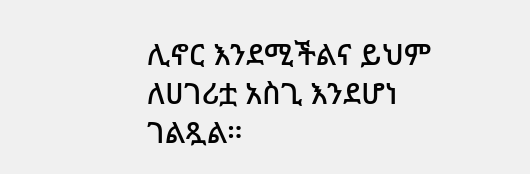ሊኖር እንደሚችልና ይህም ለሀገሪቷ አስጊ እንደሆነ ገልጿል።